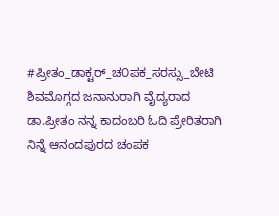#ಪ್ರೀತಂ_ಡಾಕ್ಟರ್_ಚ೦ಪಕ_ಸರಸ್ಸು_ಬೇಟಿ ಶಿವಮೊಗ್ಗದ ಜನಾನುರಾಗಿ ವೈದ್ಯರಾದ ಡಾ.ಪ್ರೀತಂ ನನ್ನ ಕಾದಂಬರಿ ಓದಿ ಪ್ರೇರಿತರಾಗಿ ನಿನ್ನೆ ಆನಂದಪುರದ ಚಂಪಕ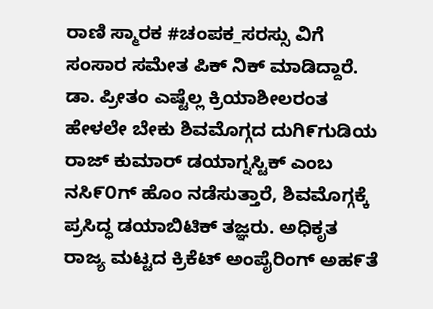ರಾಣಿ ಸ್ಮಾರಕ #ಚಂಪಕ_ಸರಸ್ಸು ವಿಗೆ ಸಂಸಾರ ಸಮೇತ ಪಿಕ್ ನಿಕ್ ಮಾಡಿದ್ದಾರೆ. ಡಾ. ಪ್ರೀತಂ ಎಷ್ಟೆಲ್ಲ ಕ್ರಿಯಾಶೀಲರಂತ ಹೇಳಲೇ ಬೇಕು ಶಿವಮೊಗ್ಗದ ದುಗಿ೯ಗುಡಿಯ ರಾಜ್ ಕುಮಾರ್ ಡಯಾಗ್ನಸ್ಟಿಕ್ ಎಂಬ ನಸಿ೯೦ಗ್ ಹೊಂ ನಡೆಸುತ್ತಾರೆ, ಶಿವಮೊಗ್ಗಕ್ಕೆ ಪ್ರಸಿದ್ಧ ಡಯಾಬಿಟಿಕ್ ತಜ್ಞರು. ಅಧಿಕೃತ ರಾಜ್ಯ ಮಟ್ಟದ ಕ್ರಿಕೆಟ್ ಅಂಪೈರಿಂಗ್ ಅಹ೯ತೆ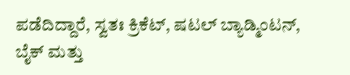ಪಡೆದಿದ್ದಾರೆ, ಸ್ವತಃ ಕ್ರಿಕೆಟ್, ಷಟಲ್ ಬ್ಯಾಡ್ಮಿಂಟನ್, ಬೈಕ್ ಮತ್ತು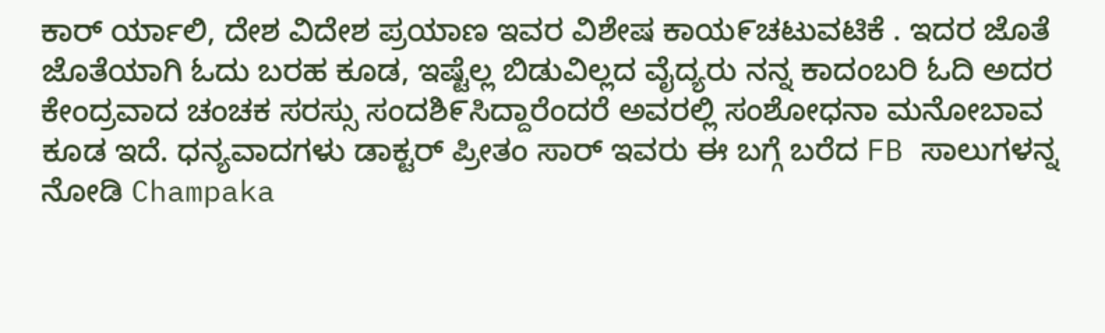ಕಾರ್ ರ್ಯಾಲಿ, ದೇಶ ವಿದೇಶ ಪ್ರಯಾಣ ಇವರ ವಿಶೇಷ ಕಾಯ೯ಚಟುವಟಿಕೆ . ಇದರ ಜೊತೆ ಜೊತೆಯಾಗಿ ಓದು ಬರಹ ಕೂಡ, ಇಷ್ಟೆಲ್ಲ ಬಿಡುವಿಲ್ಲದ ವೈದ್ಯರು ನನ್ನ ಕಾದಂಬರಿ ಓದಿ ಅದರ ಕೇಂದ್ರವಾದ ಚಂಚಕ ಸರಸ್ಸು ಸಂದಶಿ೯ಸಿದ್ದಾರೆಂದರೆ ಅವರಲ್ಲಿ ಸಂಶೋಧನಾ ಮನೋಬಾವ ಕೂಡ ಇದೆ. ಧನ್ಯವಾದಗಳು ಡಾಕ್ಟರ್ ಪ್ರೀತಂ ಸಾರ್ ಇವರು ಈ ಬಗ್ಗೆ ಬರೆದ FB ಸಾಲುಗಳನ್ನ ನೋಡಿ Champaka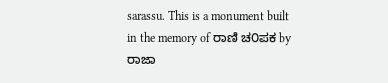sarassu. This is a monument built in the memory of ರಾಣಿ ಚ೦ಪಕ by ರಾಜಾ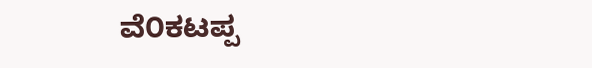ವೆ೦ಕಟಪ್ಪ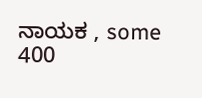ನಾಯಕ , some 400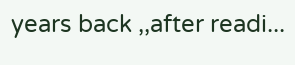years back ,,after readi...